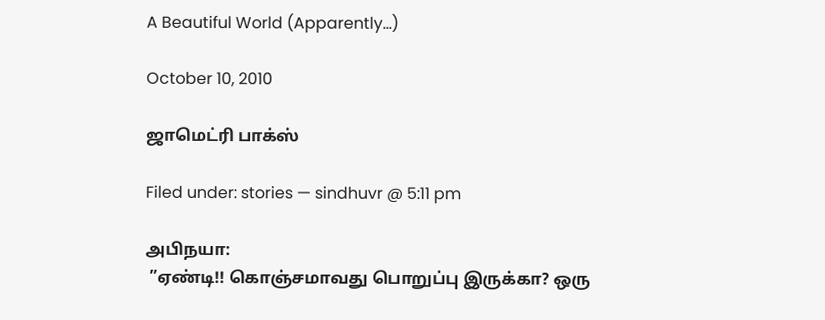A Beautiful World (Apparently…)

October 10, 2010

ஜாமெட்ரி பாக்ஸ்

Filed under: stories — sindhuvr @ 5:11 pm

அபிநயா:
 ”ஏண்டி!! கொஞ்சமாவது பொறுப்பு இருக்கா? ஒரு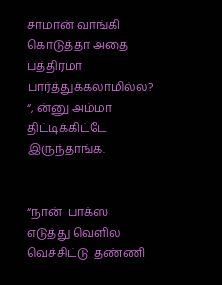சாமான் வாங்கி கொடுத்தா அதை பத்திரமா பார்த்துக்கலாமில்ல? “, ன்னு அம்மா திட்டிக்கிட்டே இருந்தாங்க.


“நான்  பாக்ஸ எடுத்து வெளில வெச்சிட்டு  தண்ணி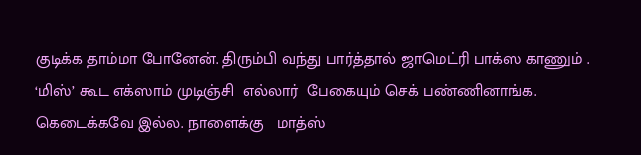குடிக்க தாம்மா போனேன். திரும்பி வந்து பார்த்தால் ஜாமெட்ரி பாக்ஸ காணும் . ‘மிஸ்’ கூட எக்ஸாம் முடிஞ்சி  எல்லார்  பேகையும் செக் பண்ணினாங்க. கெடைக்கவே இல்ல. நாளைக்கு   மாத்ஸ்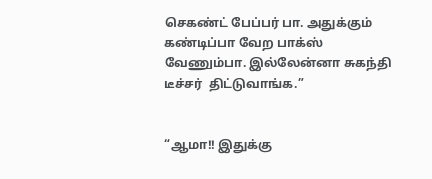செகண்ட் பேப்பர் பா. அதுக்கும் கண்டிப்பா வேற பாக்ஸ் வேணும்பா. இல்லேன்னா சுகந்தி டீச்சர்  திட்டுவாங்க.”


“ஆமா!! இதுக்கு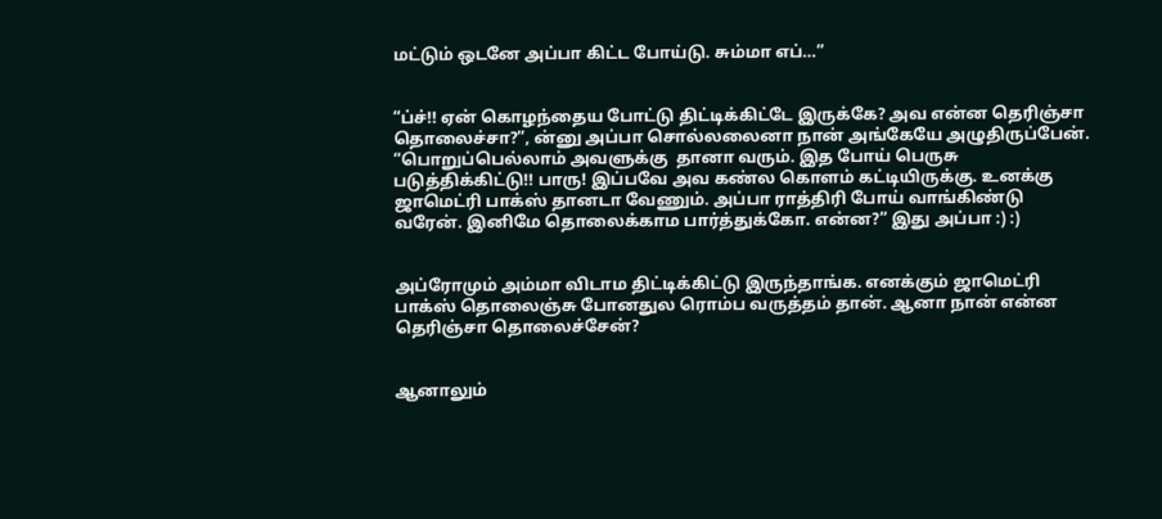மட்டும் ஒடனே அப்பா கிட்ட போய்டு. சும்மா எப்…”


“ப்ச்!! ஏன் கொழந்தைய போட்டு திட்டிக்கிட்டே இருக்கே? அவ என்ன தெரிஞ்சா தொலைச்சா?”, ன்னு அப்பா சொல்லலைனா நான் அங்கேயே அழுதிருப்பேன். “பொறுப்பெல்லாம் அவளுக்கு  தானா வரும். இத போய் பெருசு படுத்திக்கிட்டு!! பாரு! இப்பவே அவ கண்ல கொளம் கட்டியிருக்கு. உனக்கு ஜாமெட்ரி பாக்ஸ் தானடா வேணும். அப்பா ராத்திரி போய் வாங்கிண்டு  வரேன். இனிமே தொலைக்காம பார்த்துக்கோ. என்ன?” இது அப்பா :) :)


அப்ரோமும் அம்மா விடாம திட்டிக்கிட்டு இருந்தாங்க. எனக்கும் ஜாமெட்ரி பாக்ஸ் தொலைஞ்சு போனதுல ரொம்ப வருத்தம் தான். ஆனா நான் என்ன தெரிஞ்சா தொலைச்சேன்?


ஆனாலும்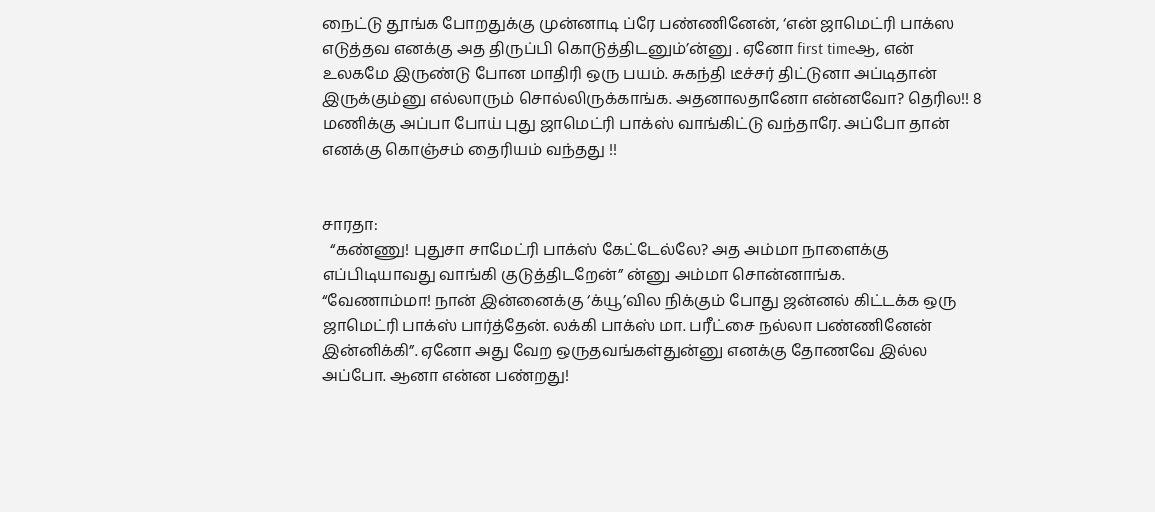நைட்டு தூங்க போறதுக்கு முன்னாடி ப்ரே பண்ணினேன், ‘என் ஜாமெட்ரி பாக்ஸ எடுத்தவ எனக்கு அத திருப்பி கொடுத்திடனும்’ன்னு . ஏனோ first timeஆ, என் உலகமே இருண்டு போன மாதிரி ஒரு பயம். சுகந்தி டீச்சர் திட்டுனா அப்டிதான் இருக்கும்னு எல்லாரும் சொல்லிருக்காங்க. அதனாலதானோ என்னவோ? தெரில!! 8 மணிக்கு அப்பா போய் புது ஜாமெட்ரி பாக்ஸ் வாங்கிட்டு வந்தாரே. அப்போ தான் எனக்கு கொஞ்சம் தைரியம் வந்தது !!


சாரதா:
  “கண்ணு! புதுசா சாமேட்ரி பாக்ஸ் கேட்டேல்லே? அத அம்மா நாளைக்கு எப்பிடியாவது வாங்கி குடுத்திடறேன்” ன்னு அம்மா சொன்னாங்க.
“வேணாம்மா! நான் இன்னைக்கு ‘க்யூ’வில நிக்கும் போது ஜன்னல் கிட்டக்க ஒரு ஜாமெட்ரி பாக்ஸ் பார்த்தேன். லக்கி பாக்ஸ் மா. பரீட்சை நல்லா பண்ணினேன் இன்னிக்கி”. ஏனோ அது வேற ஒருதவங்கள்துன்னு எனக்கு தோணவே இல்ல அப்போ. ஆனா என்ன பண்றது!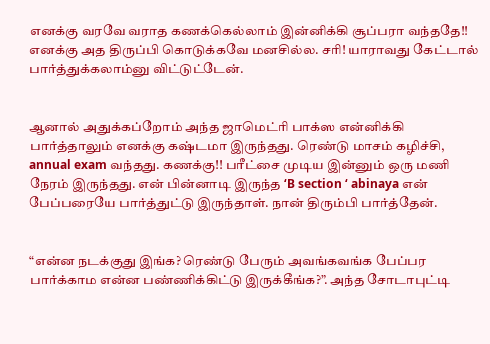எனக்கு வரவே வராத கணக்கெல்லாம் இன்னிக்கி சூப்பரா வந்ததே!! எனக்கு அத திருப்பி கொடுக்கவே மனசில்ல. சரி! யாராவது கேட்டால் பார்த்துக்கலாம்னு விட்டுட்டேன்.


ஆனால் அதுக்கப்றோம் அந்த ஜாமெட்ரி பாக்ஸ என்னிக்கி பார்த்தாலும் எனக்கு கஷ்டமா இருந்தது. ரெண்டு மாசம் கழிச்சி, annual exam வந்தது. கணக்கு!! பரீட்சை முடிய இன்னும் ஒரு மணி நேரம் இருந்தது. என் பின்னாடி இருந்த ‘B section ‘ abinaya என் பேப்பரையே பார்த்துட்டு இருந்தாள். நான் திரும்பி பார்த்தேன்.


“என்ன நடக்குது இங்க? ரெண்டு பேரும் அவங்கவங்க பேப்பர பார்க்காம என்ன பண்ணிக்கிட்டு இருக்கீங்க?”. அந்த சோடாபுட்டி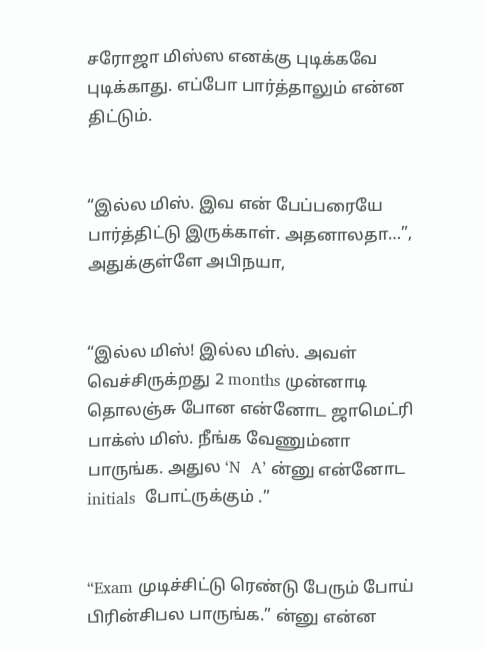சரோஜா மிஸ்ஸ எனக்கு புடிக்கவே புடிக்காது. எப்போ பார்த்தாலும் என்ன திட்டும்.


“இல்ல மிஸ். இவ என் பேப்பரையே பார்த்திட்டு இருக்காள். அதனாலதா…”, அதுக்குள்ளே அபிநயா,


“இல்ல மிஸ்! இல்ல மிஸ். அவள் வெச்சிருக்றது 2 months முன்னாடி தொலஞ்சு போன என்னோட ஜாமெட்ரி பாக்ஸ் மிஸ். நீங்க வேணும்னா பாருங்க. அதுல ‘N  A’ ன்னு என்னோட initials  போட்ருக்கும் .”


“Exam முடிச்சிட்டு ரெண்டு பேரும் போய் பிரின்சிபல பாருங்க.” ன்னு என்ன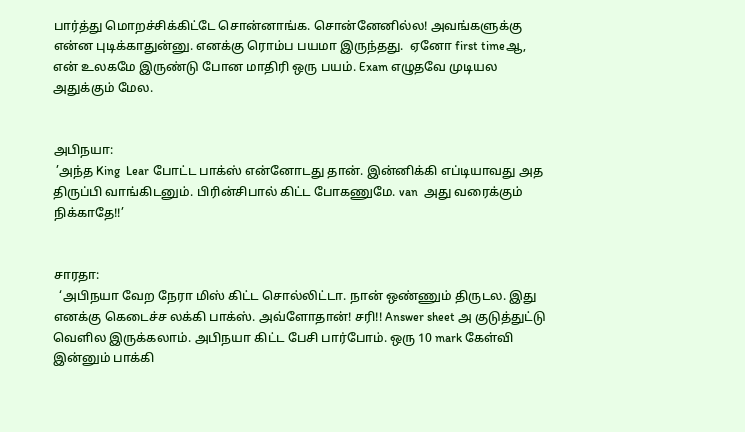பார்த்து மொறச்சிக்கிட்டே சொன்னாங்க. சொன்னேனில்ல! அவங்களுக்கு என்ன புடிக்காதுன்னு. எனக்கு ரொம்ப பயமா இருந்தது.  ஏனோ first timeஆ, என் உலகமே இருண்டு போன மாதிரி ஒரு பயம். Exam எழுதவே முடியல அதுக்கும் மேல.


அபிநயா:
 ’அந்த King  Lear போட்ட பாக்ஸ் என்னோடது தான். இன்னிக்கி எப்டியாவது அத திருப்பி வாங்கிடனும். பிரின்சிபால் கிட்ட போகணுமே. van  அது வரைக்கும் நிக்காதே!!’


சாரதா:
  ‘அபிநயா வேற நேரா மிஸ் கிட்ட சொல்லிட்டா. நான் ஒண்ணும் திருடல. இது எனக்கு கெடைச்ச லக்கி பாக்ஸ். அவ்ளோதான்! சரி!! Answer sheet அ குடுத்துட்டு வெளில இருக்கலாம். அபிநயா கிட்ட பேசி பார்போம். ஒரு 10 mark கேள்வி இன்னும் பாக்கி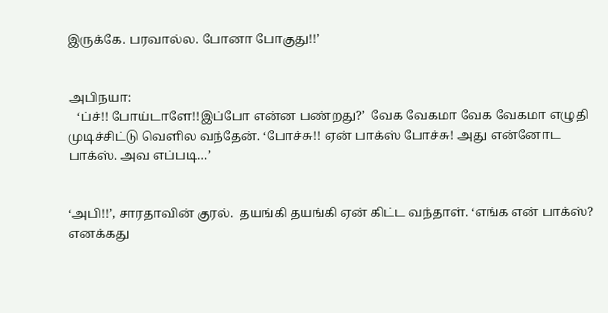இருக்கே. பரவால்ல. போனா போகுது!!’


அபிநயா:
   ‘ப்ச்!! போய்டாளே!!இப்போ என்ன பண்றது?’  வேக வேகமா வேக வேகமா எழுதி முடிச்சிட்டு வெளில வந்தேன். ‘போச்சு!! ஏன் பாக்ஸ் போச்சு! அது என்னோட பாக்ஸ். அவ எப்படி…’


‘அபி!!’, சாரதாவின் குரல்.  தயங்கி தயங்கி ஏன் கிட்ட வந்தாள். ‘எங்க என் பாக்ஸ்? எனக்கது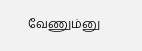வேணும்னு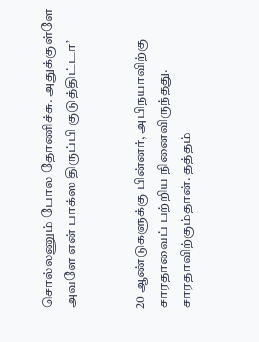சொல்லணும் போல தோணிச்சு. அதுக்குள்ளே  அவளே என் பாக்ஸ திருப்பி குடுத்திட்டா’


20 ஆண்டுகளுக்கு பின்னர், அபிநயாவிற்கு சாரதாவைப் பற்றிய நினைவிருந்தது. சாரதாவிற்கும்தான். தத்தம்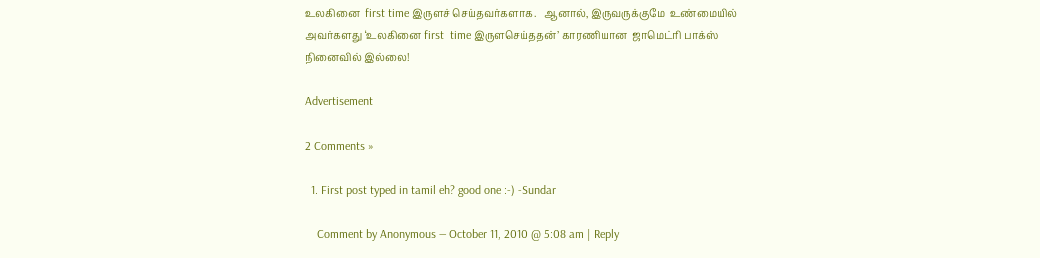உலகினை  first time இருளச் செய்தவர்களாக.   ஆனால், இருவருக்குமே  உண்மையில் அவர்களது ‘உலகினை first  time இருளசெய்ததன்’ காரணியான  ஜாமெட்ரி பாக்ஸ் நினைவில் இல்லை!

Advertisement

2 Comments »

  1. First post typed in tamil eh? good one :-) -Sundar

    Comment by Anonymous — October 11, 2010 @ 5:08 am | Reply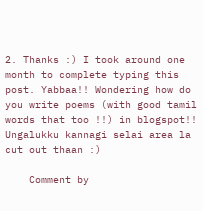2. Thanks :) I took around one month to complete typing this post. Yabbaa!! Wondering how do you write poems (with good tamil words that too !!) in blogspot!! Ungalukku kannagi selai area la cut out thaan :)

    Comment by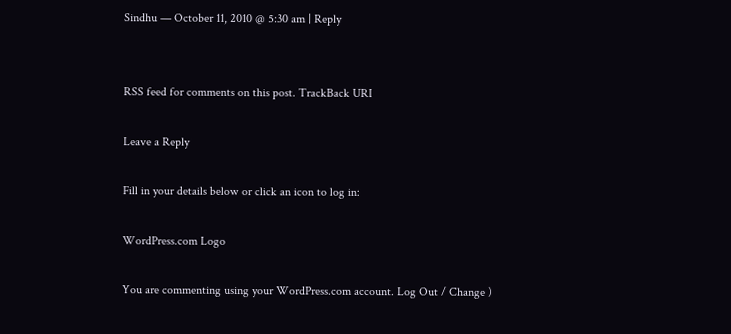Sindhu — October 11, 2010 @ 5:30 am | Reply


RSS feed for comments on this post. TrackBack URI

Leave a Reply

Fill in your details below or click an icon to log in:

WordPress.com Logo

You are commenting using your WordPress.com account. Log Out / Change )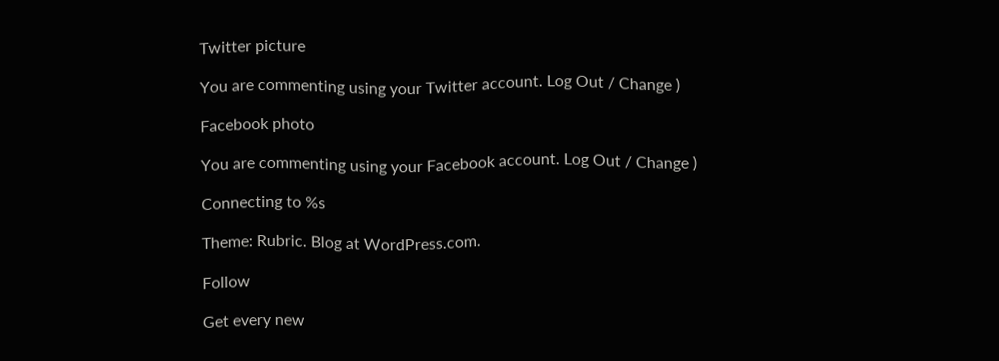Twitter picture

You are commenting using your Twitter account. Log Out / Change )

Facebook photo

You are commenting using your Facebook account. Log Out / Change )

Connecting to %s

Theme: Rubric. Blog at WordPress.com.

Follow

Get every new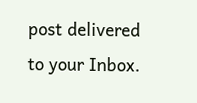post delivered to your Inbox.